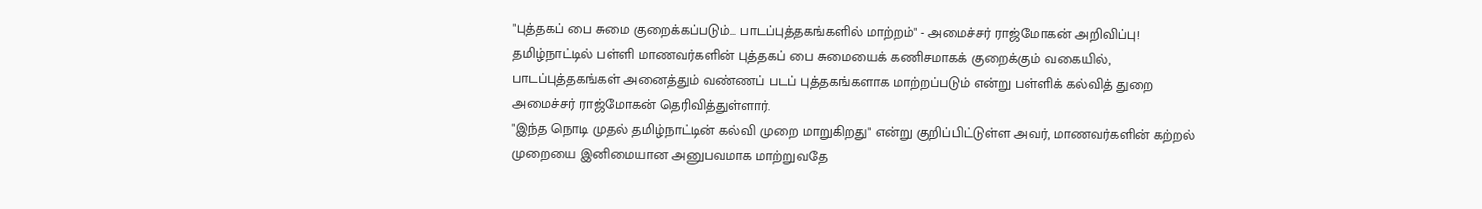"புத்தகப் பை சுமை குறைக்கப்படும்... பாடப்புத்தகங்களில் மாற்றம்" - அமைச்சர் ராஜ்மோகன் அறிவிப்பு!
தமிழ்நாட்டில் பள்ளி மாணவர்களின் புத்தகப் பை சுமையைக் கணிசமாகக் குறைக்கும் வகையில், பாடப்புத்தகங்கள் அனைத்தும் வண்ணப் படப் புத்தகங்களாக மாற்றப்படும் என்று பள்ளிக் கல்வித் துறை அமைச்சர் ராஜ்மோகன் தெரிவித்துள்ளார்.
"இந்த நொடி முதல் தமிழ்நாட்டின் கல்வி முறை மாறுகிறது" என்று குறிப்பிட்டுள்ள அவர், மாணவர்களின் கற்றல் முறையை இனிமையான அனுபவமாக மாற்றுவதே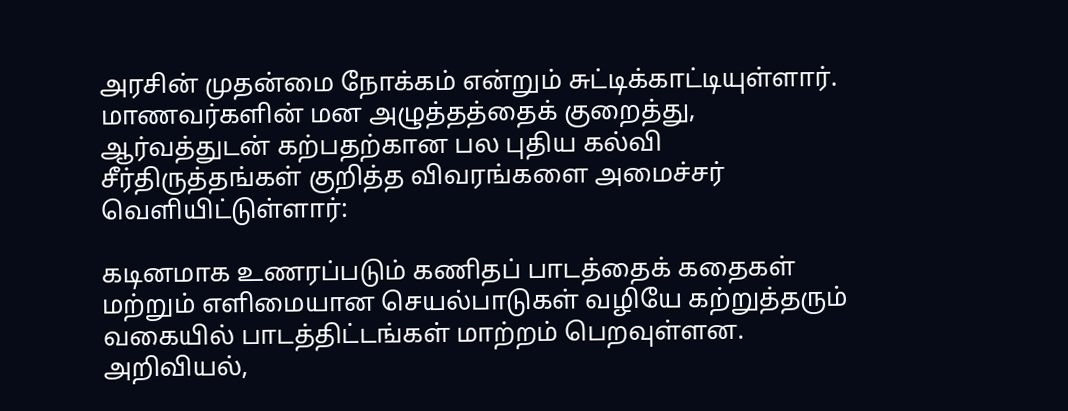அரசின் முதன்மை நோக்கம் என்றும் சுட்டிக்காட்டியுள்ளார். மாணவர்களின் மன அழுத்தத்தைக் குறைத்து, ஆர்வத்துடன் கற்பதற்கான பல புதிய கல்வி சீர்திருத்தங்கள் குறித்த விவரங்களை அமைச்சர் வெளியிட்டுள்ளார்:

கடினமாக உணரப்படும் கணிதப் பாடத்தைக் கதைகள் மற்றும் எளிமையான செயல்பாடுகள் வழியே கற்றுத்தரும் வகையில் பாடத்திட்டங்கள் மாற்றம் பெறவுள்ளன.
அறிவியல்,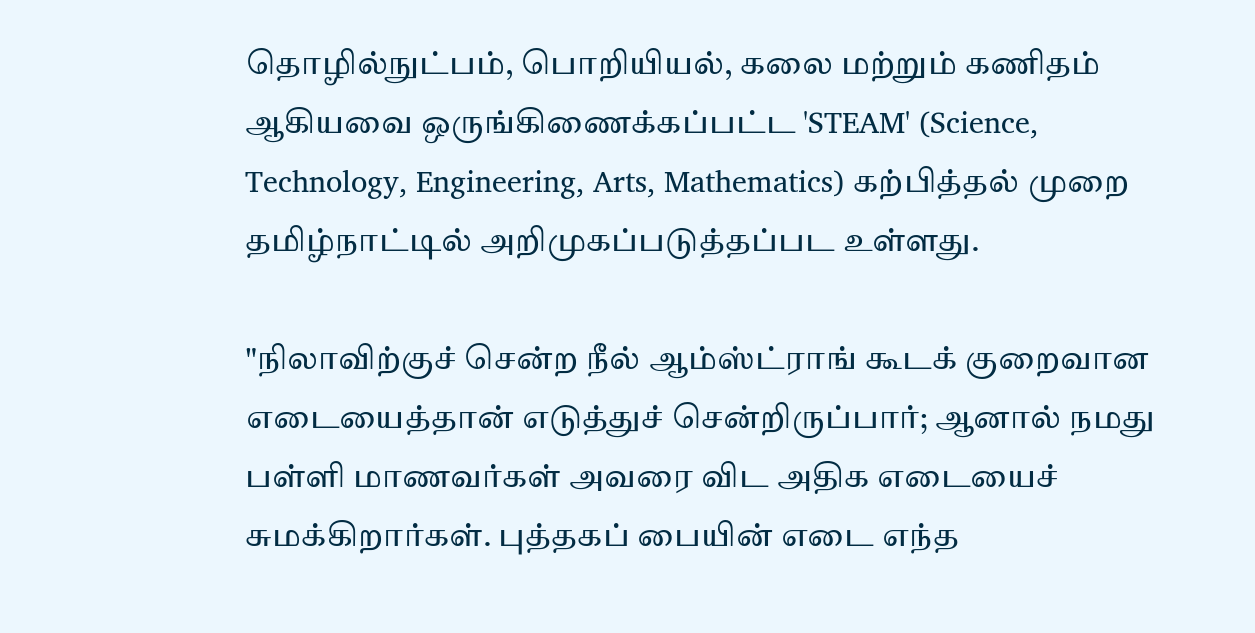தொழில்நுட்பம், பொறியியல், கலை மற்றும் கணிதம் ஆகியவை ஒருங்கிணைக்கப்பட்ட 'STEAM' (Science, Technology, Engineering, Arts, Mathematics) கற்பித்தல் முறை தமிழ்நாட்டில் அறிமுகப்படுத்தப்பட உள்ளது.

"நிலாவிற்குச் சென்ற நீல் ஆம்ஸ்ட்ராங் கூடக் குறைவான எடையைத்தான் எடுத்துச் சென்றிருப்பார்; ஆனால் நமது பள்ளி மாணவர்கள் அவரை விட அதிக எடையைச் சுமக்கிறார்கள். புத்தகப் பையின் எடை எந்த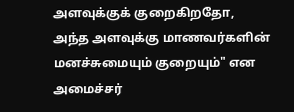அளவுக்குக் குறைகிறதோ, அந்த அளவுக்கு மாணவர்களின் மனச்சுமையும் குறையும்" என அமைச்சர்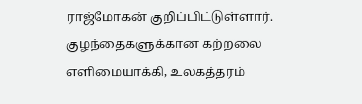ராஜ்மோகன் குறிப்பிட்டுள்ளார். குழந்தைகளுக்கான கற்றலை எளிமையாக்கி, உலகத்தரம்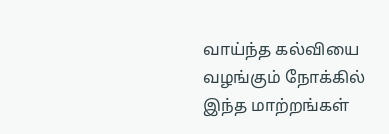வாய்ந்த கல்வியை வழங்கும் நோக்கில் இந்த மாற்றங்கள்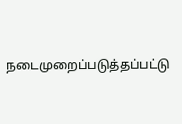நடைமுறைப்படுத்தப்பட்டு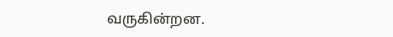வருகின்றன.